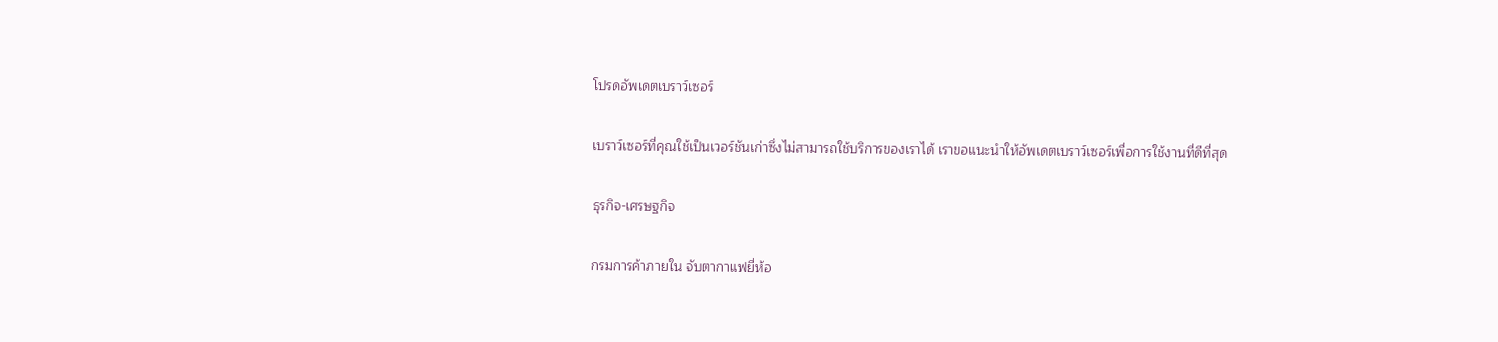โปรดอัพเดตเบราว์เซอร์

เบราว์เซอร์ที่คุณใช้เป็นเวอร์ชันเก่าซึ่งไม่สามารถใช้บริการของเราได้ เราขอแนะนำให้อัพเดตเบราว์เซอร์เพื่อการใช้งานที่ดีที่สุด

ธุรกิจ-เศรษฐกิจ

กรมการค้าภายใน จับตากาแฟยี่ห้อ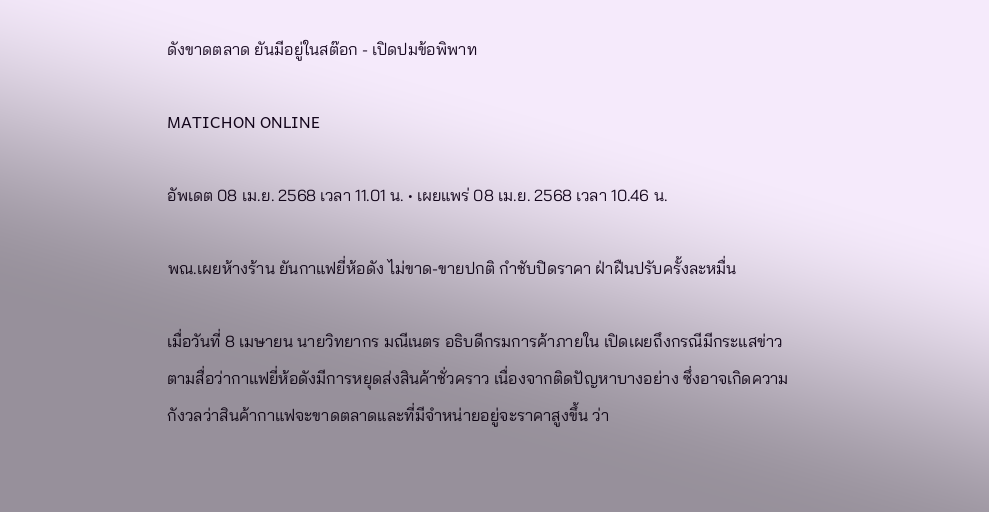ดังขาดตลาด ยันมีอยู่ในสต๊อก - เปิดปมข้อพิพาท

MATICHON ONLINE

อัพเดต 08 เม.ย. 2568 เวลา 11.01 น. • เผยแพร่ 08 เม.ย. 2568 เวลา 10.46 น.

พณ.เผยห้างร้าน ยันกาแฟยี่ห้อดัง ไม่ขาด-ขายปกติ กำชับปิดราคา ฝ่าฝืนปรับครั้งละหมื่น

เมื่อวันที่ 8 เมษายน นายวิทยากร มณีเนตร อธิบดีกรมการค้าภายใน เปิดเผยถึงกรณีมีกระแสข่าวตามสื่อว่ากาแฟยี่ห้อดังมีการหยุดส่งสินค้าชั่วคราว เนื่องจากติดปัญหาบางอย่าง ซึ่งอาจเกิดความกังวลว่าสินค้ากาแฟจะขาดตลาดและที่มีจำหน่ายอยู่จะราคาสูงขึ้น ว่า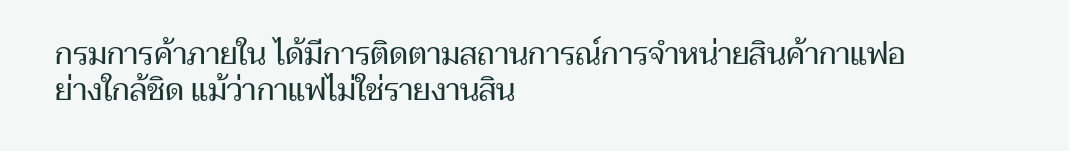กรมการค้าภายใน ได้มีการติดตามสถานการณ์การจำหน่ายสินค้ากาแฟอย่างใกล้ชิด แม้ว่ากาแฟไม่ใช่รายงานสิน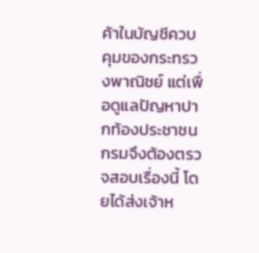ค้าในบัญชีควบคุมของกระทรวงพาณิชย์ แต่เพื่อดูแลปัญหาปากท้องประชาชน กรมจึงต้องตรวจสอบเรื่องนี้ โดยได้ส่งเจ้าห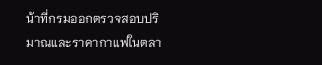น้าที่กรมออกตรวจสอบปริมาณและราคากาแฟในตลา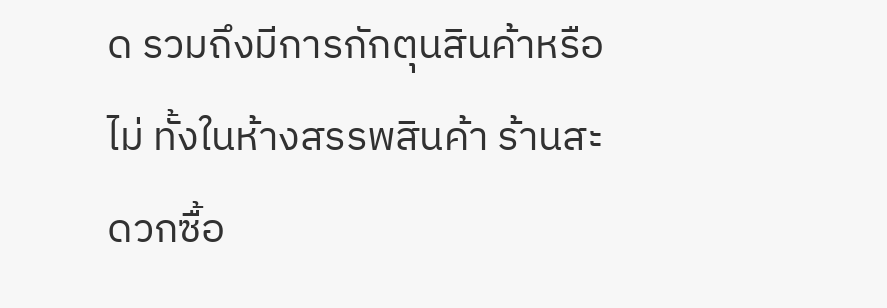ด รวมถึงมีการกักตุนสินค้าหรือไม่ ทั้งในห้างสรรพสินค้า ร้านสะดวกซื้อ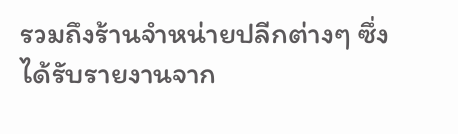รวมถึงร้านจำหน่ายปลีกต่างๆ ซึ่งได้รับรายงานจาก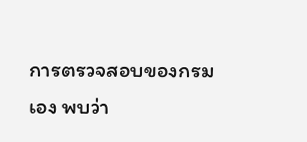การตรวจสอบของกรมเอง พบว่า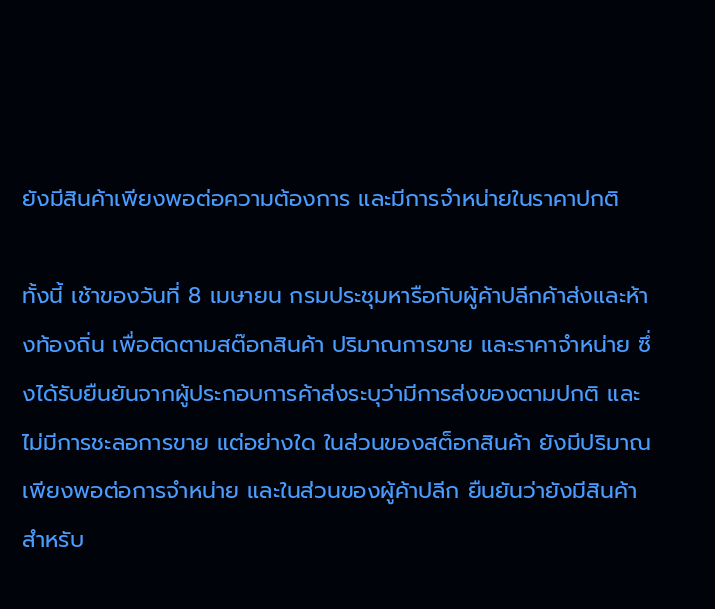ยังมีสินค้าเพียงพอต่อความต้องการ และมีการจำหน่ายในราคาปกติ

ทั้งนี้ เช้าของวันที่ 8 เมษายน กรมประชุมหารือกับผู้ค้าปลีกค้าส่งและห้างท้องถิ่น เพื่อติดตามสต๊อกสินค้า ปริมาณการขาย และราคาจำหน่าย ซึ่งได้รับยืนยันจากผู้ประกอบการค้าส่งระบุว่ามีการส่งของตามปกติ และไม่มีการชะลอการขาย แต่อย่างใด ในส่วนของสต็อกสินค้า ยังมีปริมาณเพียงพอต่อการจำหน่าย และในส่วนของผู้ค้าปลีก ยืนยันว่ายังมีสินค้าสำหรับ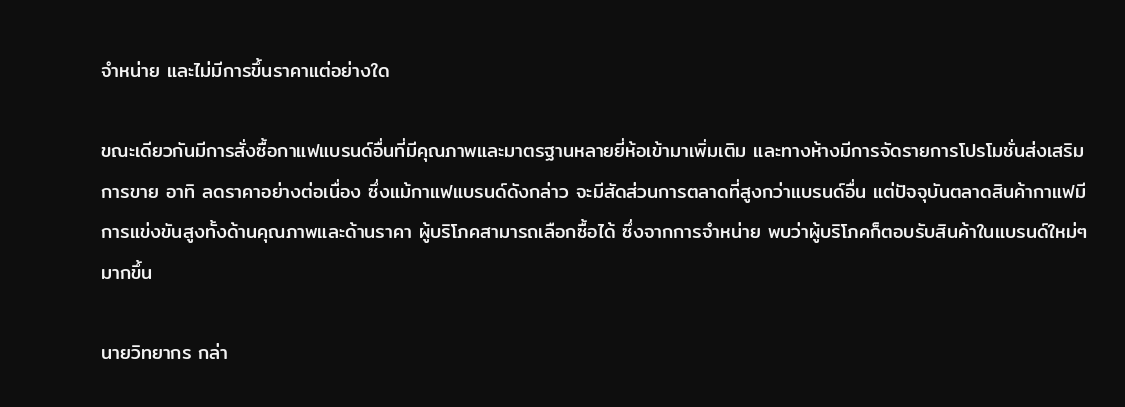จำหน่าย และไม่มีการขึ้นราคาแต่อย่างใด

ขณะเดียวกันมีการสั่งซื้อกาแฟแบรนด์อื่นที่มีคุณภาพและมาตรฐานหลายยี่ห้อเข้ามาเพิ่มเติม และทางห้างมีการจัดรายการโปรโมชั่นส่งเสริมการขาย อาทิ ลดราคาอย่างต่อเนื่อง ซึ่งแม้กาแฟแบรนด์ดังกล่าว จะมีสัดส่วนการตลาดที่สูงกว่าแบรนด์อื่น แต่ปัจจุบันตลาดสินค้ากาแฟมีการแข่งขันสูงทั้งด้านคุณภาพและด้านราคา ผู้บริโภคสามารถเลือกซื้อได้ ซึ่งจากการจำหน่าย พบว่าผู้บริโภคก็ตอบรับสินค้าในแบรนด์ใหม่ๆมากขึ้น

นายวิทยากร กล่า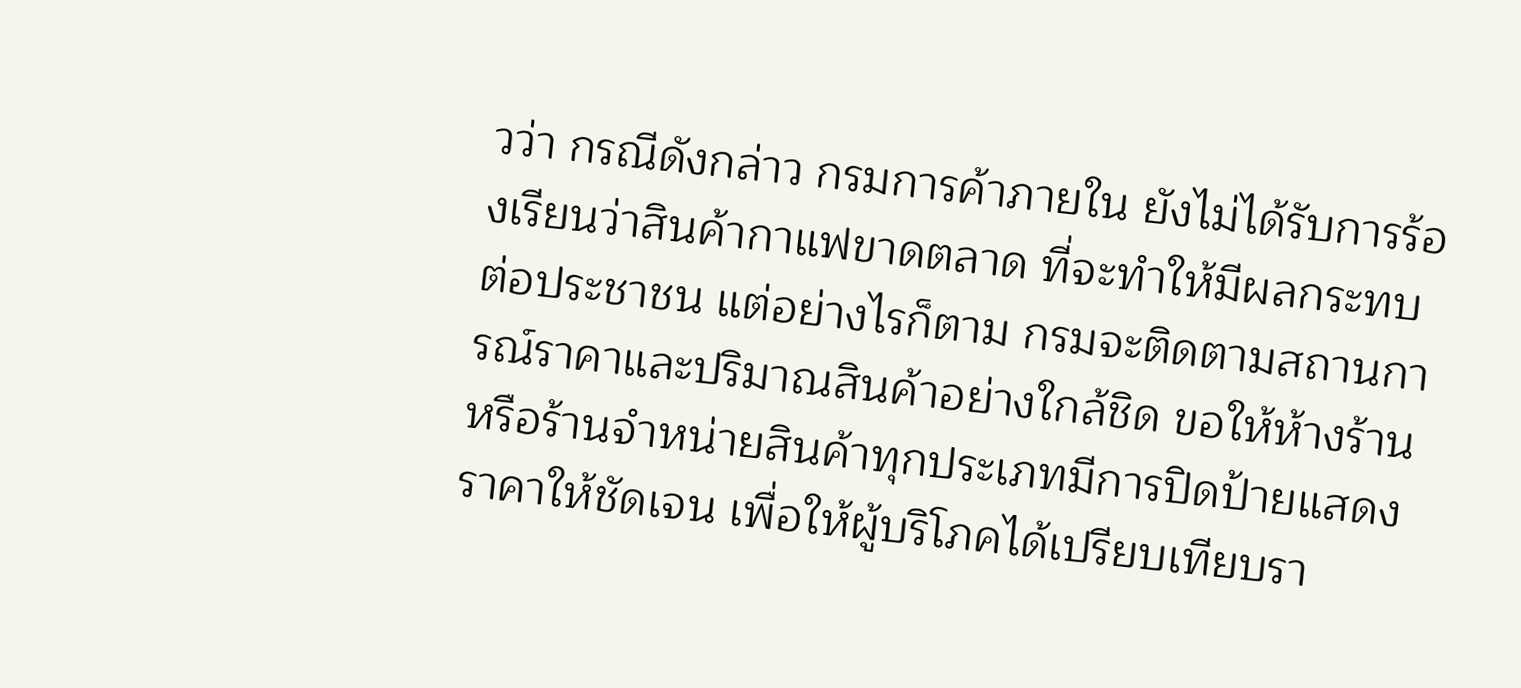วว่า กรณีดังกล่าว กรมการค้าภายใน ยังไม่ได้รับการร้องเรียนว่าสินค้ากาแฟขาดตลาด ที่จะทำให้มีผลกระทบต่อประชาชน แต่อย่างไรก็ตาม กรมจะติดตามสถานการณ์ราคาและปริมาณสินค้าอย่างใกล้ชิด ขอให้ห้างร้านหรือร้านจำหน่ายสินค้าทุกประเภทมีการปิดป้ายแสดงราคาให้ชัดเจน เพื่อให้ผู้บริโภคได้เปรียบเทียบรา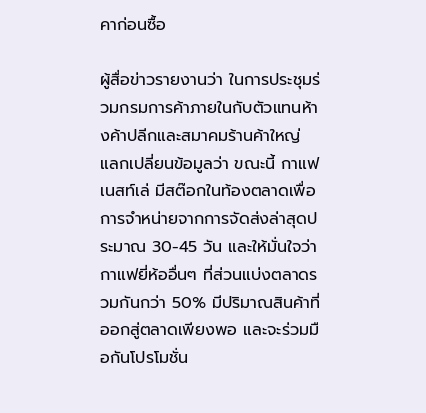คาก่อนซื้อ

ผู้สื่อข่าวรายงานว่า ในการประชุมร่วมกรมการค้าภายในกับตัวแทนห้างค้าปลีกและสมาคมร้านค้าใหญ่ แลกเปลี่ยนข้อมูลว่า ขณะนี้ กาแฟเนสท์เล่ มีสต๊อกในท้องตลาดเพื่อการจำหน่ายจากการจัดส่งล่าสุดประมาณ 30-45 วัน และให้มั่นใจว่ากาแฟยี่ห้ออื่นๆ ที่ส่วนแบ่งตลาดรวมกันกว่า 50% มีปริมาณสินค้าที่ออกสู่ตลาดเพียงพอ และจะร่วมมือกันโปรโมชั่น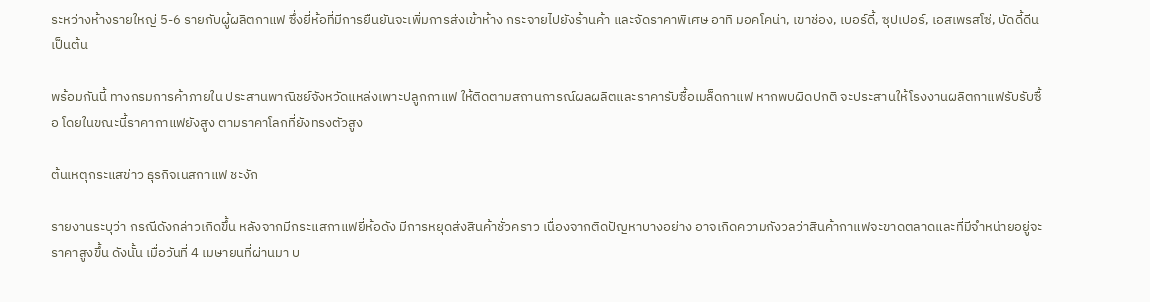ระหว่างห้างรายใหญ่ 5-6 รายกับผู้ผลิตกาแฟ ซึ่งยี่ห้อที่มีการยืนยันจะเพิ่มการส่งเข้าห้าง กระจายไปยังร้านค้า และจัดราคาพิเศษ อาทิ มอคโคน่า, เขาช่อง, เบอร์ดี้, ซุปเปอร์, เอสเพรสโซ่, บัดดี้ดีน เป็นต้น

พร้อมกันนี้ ทางกรมการค้าภายใน ประสานพาณิชย์จังหวัดแหล่งเพาะปลูกกาแฟ ให้ติดตามสถานการณ์ผลผลิตและราคารับซื้อเมล็ดกาแฟ หากพบผิดปกติ จะประสานให้โรงงานผลิตกาแฟรับรับซื้อ โดยในขณะนี้ราคากาแฟยังสูง ตามราคาโลกที่ยังทรงตัวสูง

ต้นเหตุกระแสข่าว ธุรกิจเนสกาแฟ ชะงัก

รายงานระบุว่า กรณีดังกล่าวเกิดขึ้น หลังจากมีกระแสกาแฟยี่ห้อดัง มีการหยุดส่งสินค้าชั่วคราว เนื่องจากติดปัญหาบางอย่าง อาจเกิดความกังวลว่าสินค้ากาแฟจะขาดตลาดและที่มีจำหน่ายอยู่จะราคาสูงขึ้น ดังนั้น เมื่อวันที่ 4 เมษายนที่ผ่านมา บ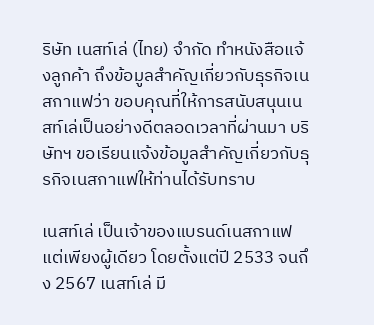ริษัท เนสท์เล่ (ไทย) จำกัด ทำหนังสือแจ้งลูกค้า ถึงข้อมูลสำคัญเกี่ยวกับธุรกิจเนสกาแฟว่า ขอบคุณที่ให้การสนับสนุนเนสท์เล่เป็นอย่างดีตลอดเวลาที่ผ่านมา บริษัทฯ ขอเรียนแจ้งข้อมูลสำคัญเกี่ยวกับธุรกิจเนสกาแฟให้ท่านได้รับทราบ

เนสท์เล่ เป็นเจ้าของแบรนด์เนสกาแฟแต่เพียงผู้เดียว โดยตั้งแต่ปี 2533 จนถึง 2567 เนสท์เล่ มี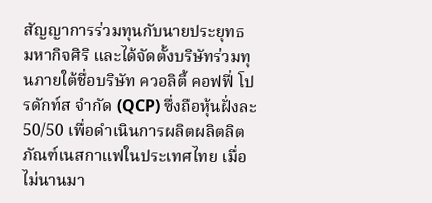สัญญาการร่วมทุนกับนายประยุทธ มหากิจศิริ และได้จัดตั้งบริษัทร่วมทุนภายใต้ชื่อบริษัท ควอลิตี้ คอฟฟี่ โปรดักท์ส จำกัด (QCP) ซึ่งถือหุ้นฝั่งละ 50/50 เพื่อดำเนินการผลิตผลิตลิตภัณฑ์เนสกาแฟในประเทศไทย เมื่อไม่นานมา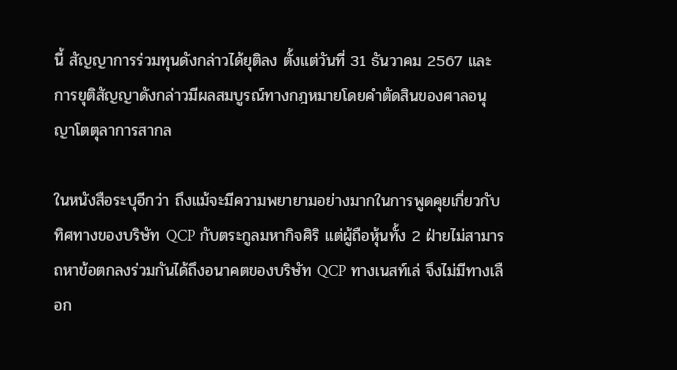นี้ สัญญาการร่วมทุนดังกล่าวได้ยุติลง ตั้งแต่วันที่ 31 ธันวาคม 2567 และการยุติสัญญาดังกล่าวมีผลสมบูรณ์ทางกฎหมายโดยคำตัดสินของศาลอนุญาโตตุลาการสากล

ในหนังสือระบุอีกว่า ถึงแม้จะมีความพยายามอย่างมากในการพูดคุยเกี่ยวกับทิศทางของบริษัท QCP กับตระกูลมหากิจศิริ แต่ผู้ถือหุ้นทั้ง 2 ฝ่ายไม่สามารถหาข้อตกลงร่วมกันได้ถึงอนาคตของบริษัท QCP ทางเนสท์เล่ จึงไม่มีทางเลือก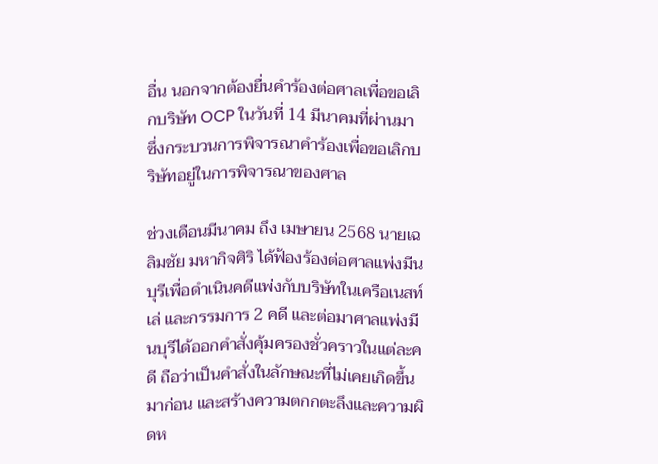อื่น นอกจากต้องยื่นคำร้องต่อศาลเพื่อขอเลิกบริษัท OCP ในวันที่ 14 มีนาคมที่ผ่านมา ซึ่งกระบวนการพิจารณาคำร้องเพื่อขอเลิกบริษัทอยู่ในการพิจารณาของศาล

ช่วงเดือนมีนาคม ถึง เมษายน 2568 นายเฉลิมชัย มหากิจศิริ ได้ฟ้องร้องต่อศาลแพ่งมีนบุรีเพื่อดำเนินคดีแพ่งกับบริษัทในเครือเนสท์เล่ และกรรมการ 2 คดี และต่อมาศาลแพ่งมีนบุรีได้ออกคำสั่งคุ้มครองชั่วคราวในแต่ละคดี ถือว่าเป็นคำสั่งในลักษณะที่ไม่เคยเกิดขึ้นมาก่อน และสร้างความตกกตะลึงและความผิดห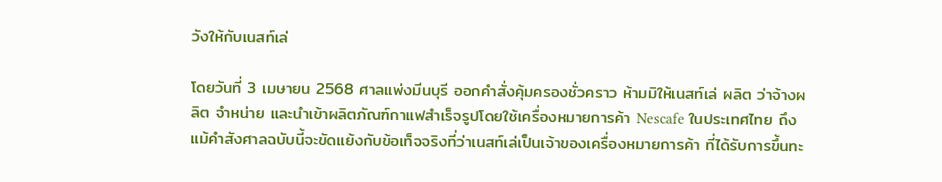วังให้กับเนสท์เล่

โดยวันที่ 3 เมษายน 2568 ศาลแพ่งมีนบุรี ออกคำสั่งคุ้มครองชั่วคราว ห้ามมิให้เนสท์เล่ ผลิต ว่าจ้างผลิต จำหน่าย และนำเข้าผลิตภัณฑ์กาแฟสำเร็จรูปโดยใช้เครื่องหมายการค้า Nescafe ในประเทศไทย ถึงแม้คำสังศาลฉบับนี้จะขัดแย้งกับข้อเท็จจริงที่ว่าเนสท์เล่เป็นเจ้าของเครื่องหมายการค้า ที่ได้รับการขึ้นทะ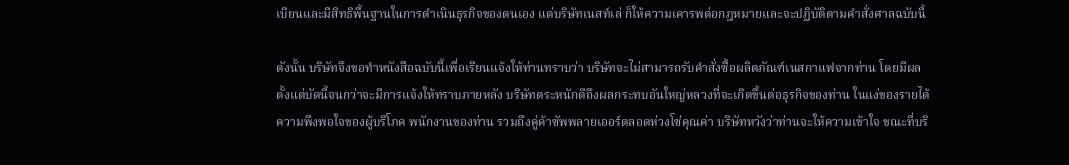เบียนและมีสิทธิพื้นฐานในการดำเนินธุรกิจของตนเอง แต่บริษัทเนสท์เล่ ก็ให้ความเคารพต่อกฎหมายและจะปฏิบัติตามคำสั่งศาลฉบับนี้

ดังนั้น บริษัทจึงขอทำหนังสือฉบับนี้เพื่อเรียนแจ้งให้ท่านทราบว่า บริษัทจะไม่สามารถรับคำสั่งซื้อผลิตภัณฑ์เนสกาแฟจากท่าน โดยมีผลตั้งแต่บัดนี้จนกว่าจะมีการแจ้งให้ทราบภายหลัง บริษัทตระหนักดีถึงผลกระทบอันใหญ่หลวงที่จะเกิดขึ้นต่อธุรกิจของท่าน ในแง่ของรายได้ ความพึงพอใจของผู้บริโภค พนักงานของท่าน รวมถึงคู่ค้าซัพพลายเออร์ตลอดห่วงโซ่คุณค่า บริษัทหวังว่าท่านจะให้ความเข้าใจ ขณะที่บริ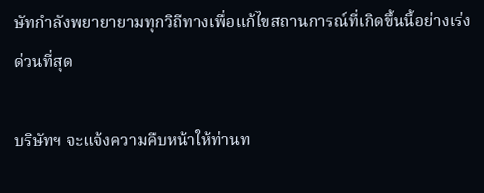ษัทกำลังพยายายามทุกวิถีทางเพื่อแก้ไขสถานการณ์ที่เกิดขึ้นนี้อย่างเร่งด่วนที่สุด

บริษัทฯ จะแจ้งความคืบหน้าให้ท่านท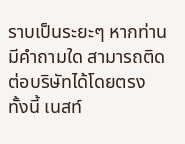ราบเป็นระยะๆ หากท่านมีคำถามใด สามารถติดต่อบริษัทได้โดยตรง ทั้งนี้ เนสท์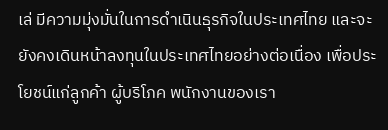เล่ มีความมุ่งมั่นในการดำเนินธุรกิจในประเทศไทย และจะยังคงเดินหน้าลงทุนในประเทศไทยอย่างต่อเนื่อง เพื่อประโยชน์แก่ลูกค้า ผู้บริโภค พนักงานของเรา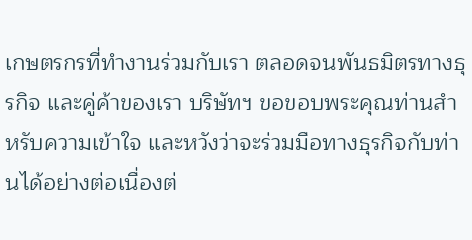เกษตรกรที่ทำงานร่วมกับเรา ตลอดจนพันธมิตรทางธุรกิจ และคู่ค้าของเรา บริษัทฯ ขอขอบพระคุณท่านสำหรับความเข้าใจ และหวังว่าจะร่วมมือทางธุรกิจกับท่านได้อย่างต่อเนื่องต่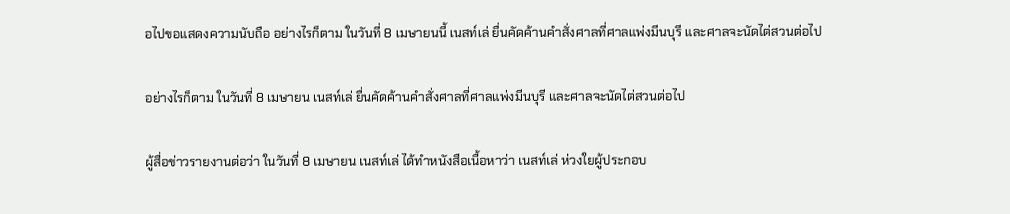อไปขอแสดงความนับถือ อย่างไรก็ตาม ในวันที่ 8 เมษายนนี้ เนสท์เล่ ยื่นคัดค้านคำสั่งศาลที่ศาลแพ่งมีนบุรี และศาลจะนัดไต่สวนต่อไป

อย่างไรก็ตาม ในวันที่ 8 เมษายน เนสท์เล่ ยื่นคัดค้านคำสั่งศาลที่ศาลแพ่งมีนบุรี และศาลจะนัดไต่สวนต่อไป

ผู้สื่อข่าวรายงานต่อว่า ในวันที่ 8 เมษายน เนสท์เล่ ได้ทำหนังสือเนื้อหาว่า เนสท์เล่ ห่วงใยผู้ประกอบ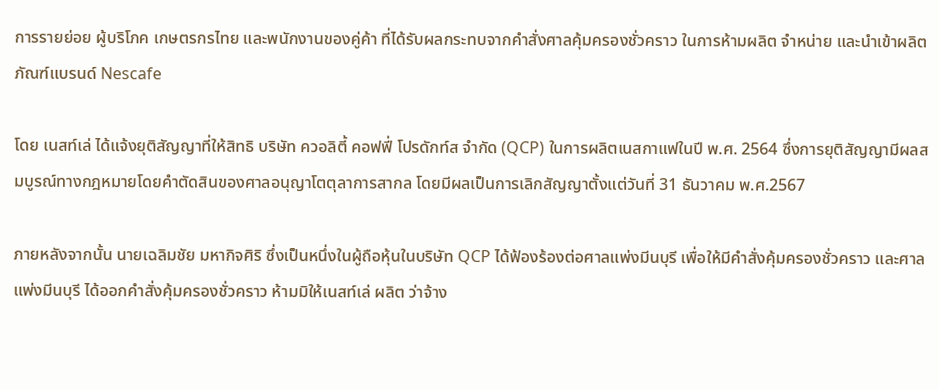การรายย่อย ผู้บริโภค เกษตรกรไทย และพนักงานของคู่ค้า ที่ได้รับผลกระทบจากคำสั่งศาลคุ้มครองชั่วคราว ในการห้ามผลิต จำหน่าย และนำเข้าผลิตภัณฑ์แบรนด์ Nescafe

โดย เนสท์เล่ ได้แจ้งยุติสัญญาที่ให้สิทธิ บริษัท ควอลิตี้ คอฟฟี่ โปรดักท์ส จำกัด (QCP) ในการผลิตเนสกาแฟในปี พ.ศ. 2564 ซึ่งการยุติสัญญามีผลสมบูรณ์ทางกฎหมายโดยคำตัดสินของศาลอนุญาโตตุลาการสากล โดยมีผลเป็นการเลิกสัญญาตั้งแต่วันที่ 31 ธันวาคม พ.ศ.2567

ภายหลังจากนั้น นายเฉลิมชัย มหากิจศิริ ซึ่งเป็นหนึ่งในผู้ถือหุ้นในบริษัท QCP ได้ฟ้องร้องต่อศาลแพ่งมีนบุรี เพื่อให้มีคำสั่งคุ้มครองชั่วคราว และศาลแพ่งมีนบุรี ได้ออกคำสั่งคุ้มครองชั่วคราว ห้ามมิให้เนสท์เล่ ผลิต ว่าจ้าง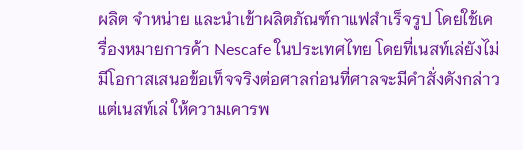ผลิต จำหน่าย และนำเข้าผลิตภัณฑ์กาแฟสำเร็จรูป โดยใช้เครื่องหมายการค้า Nescafe ในประเทศไทย โดยที่เนสท์เล่ยังไม่มีโอกาสเสนอข้อเท็จจริงต่อศาลก่อนที่ศาลจะมีคำสั่งดังกล่าว แต่เนสท์เล่ ให้ความเคารพ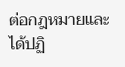ต่อกฎหมายและได้ปฏิ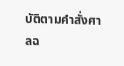บัติตามคำสั่งศาลฉ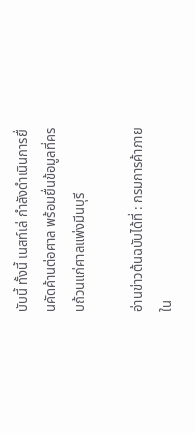บับนี้ ทั้งนี้ เนสท์เล่ กำลังดำเนินการยื่นคัดค้านต่อศาล พร้อมยื่นข้อมูลที่ครบถ้วนแก่ศาลแพ่งมีนบุรี

อ่านข่าวต้นฉบับได้ที่ : กรมการค้าภายใน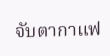จับตากาแฟ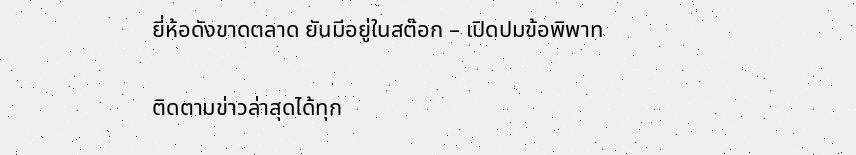ยี่ห้อดังขาดตลาด ยันมีอยู่ในสต๊อก – เปิดปมข้อพิพาท

ติดตามข่าวล่าสุดได้ทุก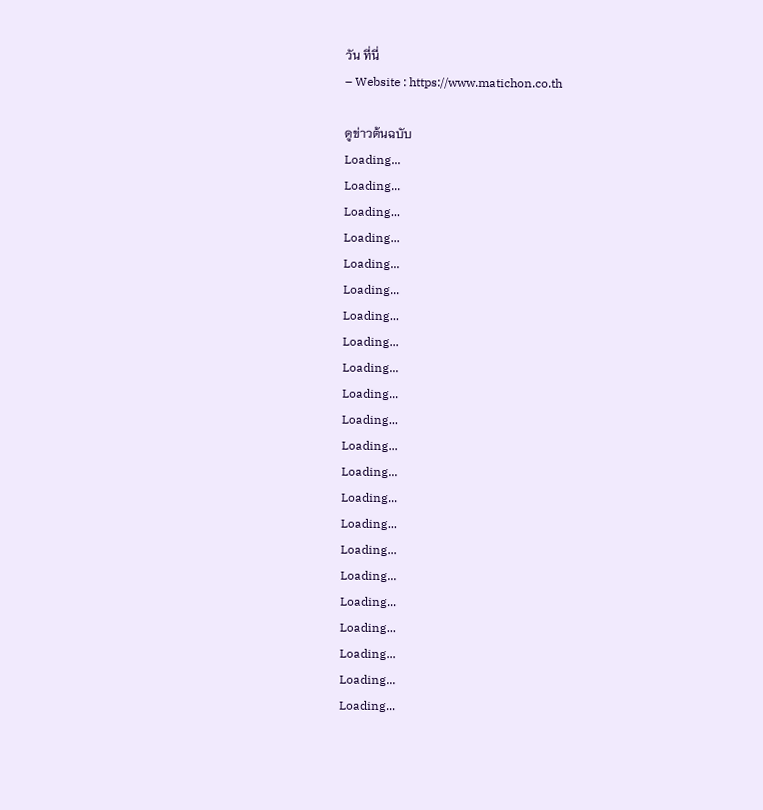วัน ที่นี่
– Website : https://www.matichon.co.th

ดูข่าวต้นฉบับ
Loading...
Loading...
Loading...
Loading...
Loading...
Loading...
Loading...
Loading...
Loading...
Loading...
Loading...
Loading...
Loading...
Loading...
Loading...
Loading...
Loading...
Loading...
Loading...
Loading...
Loading...
Loading...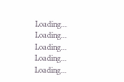Loading...
Loading...
Loading...
Loading...
Loading...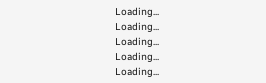Loading...
Loading...
Loading...
Loading...
Loading...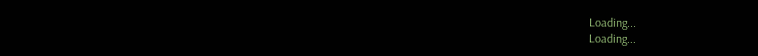Loading...
Loading...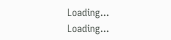Loading...
Loading...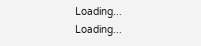Loading...
Loading...